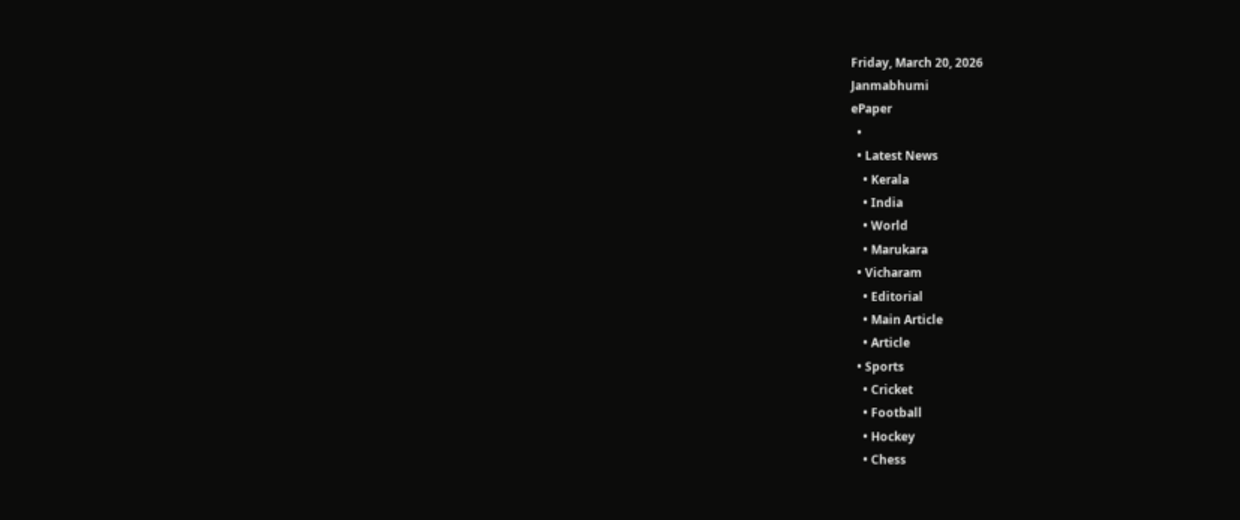Friday, March 20, 2026
Janmabhumi
ePaper
  •
  • Latest News
    • Kerala
    • India
    • World
    • Marukara
  • Vicharam
    • Editorial
    • Main Article
    • Article
  • Sports
    • Cricket
    • Football
    • Hockey
    • Chess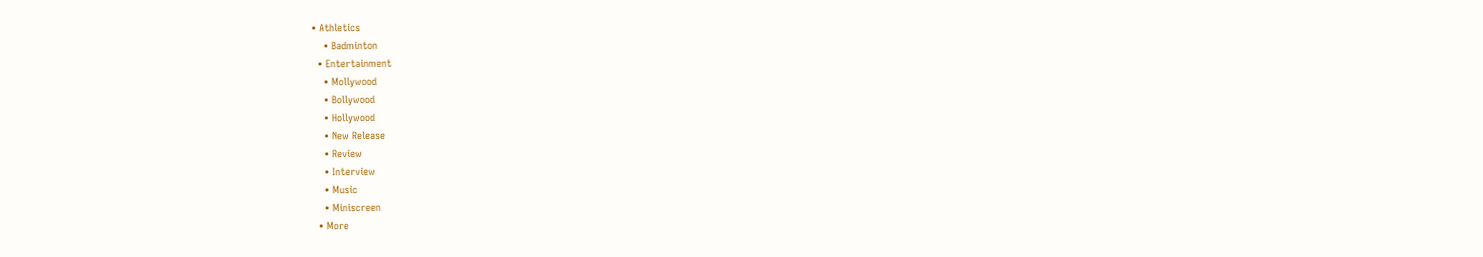• Athletics
    • Badminton
  • Entertainment
    • Mollywood
    • Bollywood
    • Hollywood
    • New Release
    • Review
    • Interview
    • Music
    • Miniscreen
  • More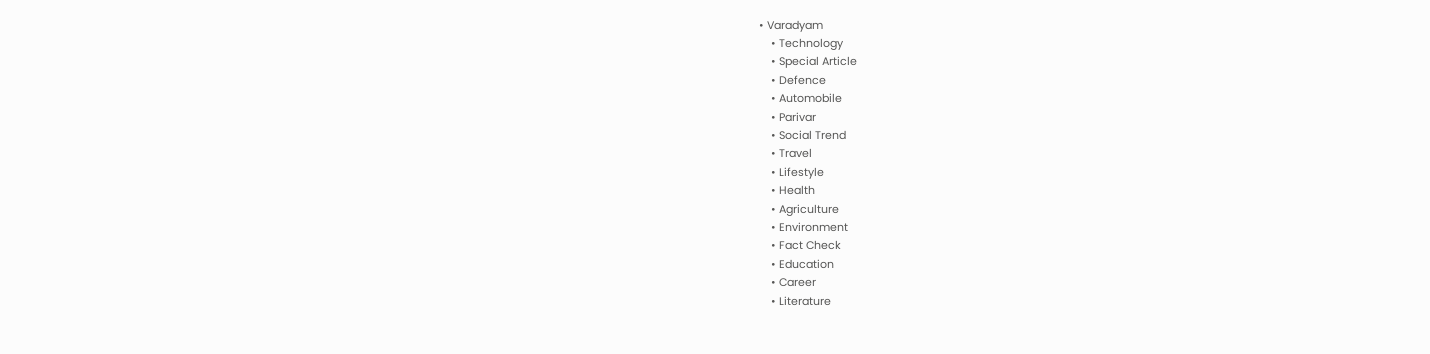• Varadyam
    • Technology
    • Special Article
    • Defence
    • Automobile
    • Parivar
    • Social Trend
    • Travel
    • Lifestyle
    • Health
    • Agriculture
    • Environment
    • Fact Check
    • Education
    • Career
    • Literature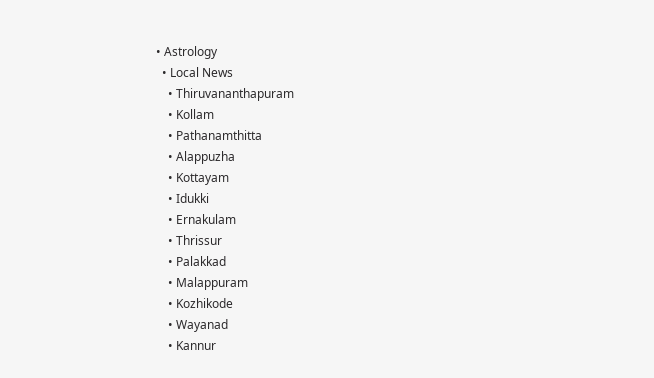• Astrology
  • Local News
    • Thiruvananthapuram
    • Kollam
    • Pathanamthitta
    • Alappuzha
    • Kottayam
    • Idukki
    • Ernakulam
    • Thrissur
    • Palakkad
    • Malappuram
    • Kozhikode
    • Wayanad
    • Kannur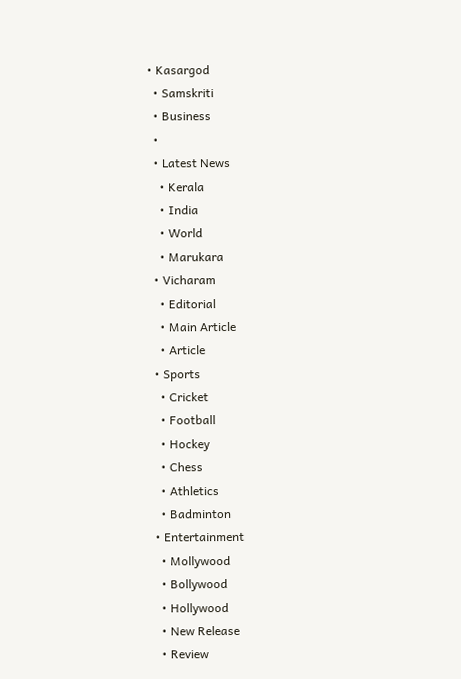• Kasargod
  • Samskriti
  • Business
  •
  • Latest News
    • Kerala
    • India
    • World
    • Marukara
  • Vicharam
    • Editorial
    • Main Article
    • Article
  • Sports
    • Cricket
    • Football
    • Hockey
    • Chess
    • Athletics
    • Badminton
  • Entertainment
    • Mollywood
    • Bollywood
    • Hollywood
    • New Release
    • Review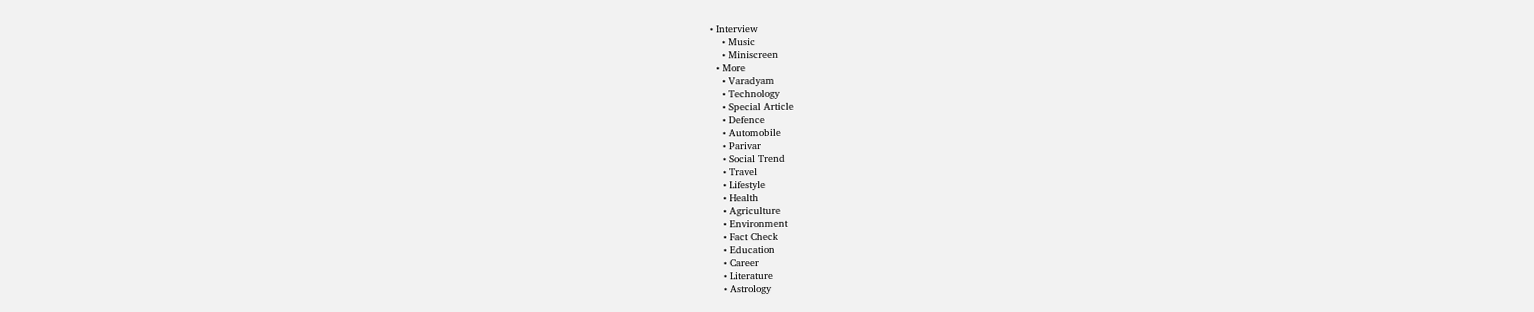• Interview
    • Music
    • Miniscreen
  • More
    • Varadyam
    • Technology
    • Special Article
    • Defence
    • Automobile
    • Parivar
    • Social Trend
    • Travel
    • Lifestyle
    • Health
    • Agriculture
    • Environment
    • Fact Check
    • Education
    • Career
    • Literature
    • Astrology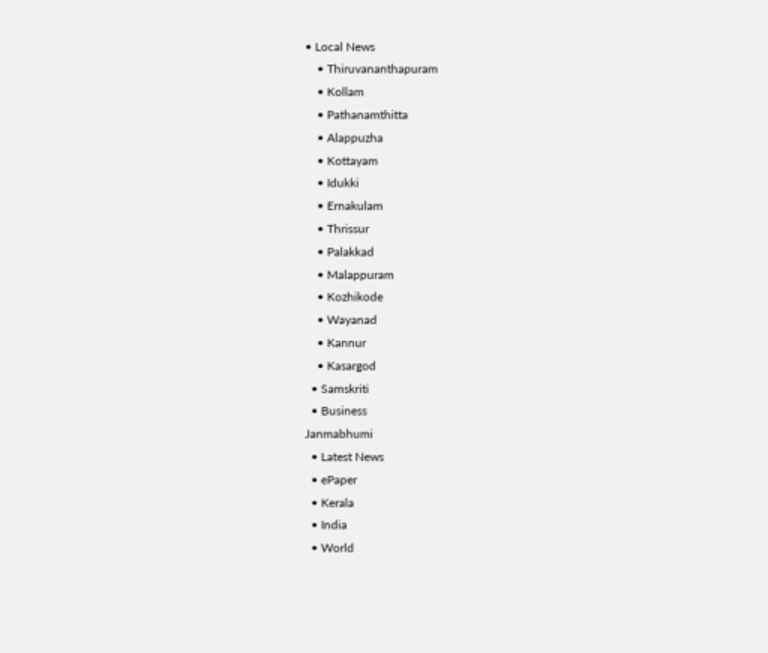• Local News
    • Thiruvananthapuram
    • Kollam
    • Pathanamthitta
    • Alappuzha
    • Kottayam
    • Idukki
    • Ernakulam
    • Thrissur
    • Palakkad
    • Malappuram
    • Kozhikode
    • Wayanad
    • Kannur
    • Kasargod
  • Samskriti
  • Business
Janmabhumi
  • Latest News
  • ePaper
  • Kerala
  • India
  • World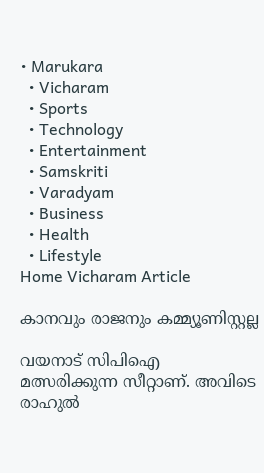• Marukara
  • Vicharam
  • Sports
  • Technology
  • Entertainment
  • Samskriti
  • Varadyam
  • Business
  • Health
  • Lifestyle
Home Vicharam Article

കാനവും രാജനും കമ്മ്യൂണിസ്റ്റല്ല

വയനാട് സിപിഐ മത്സരിക്കുന്ന സീറ്റാണ്. അവിടെ രാഹുല്‍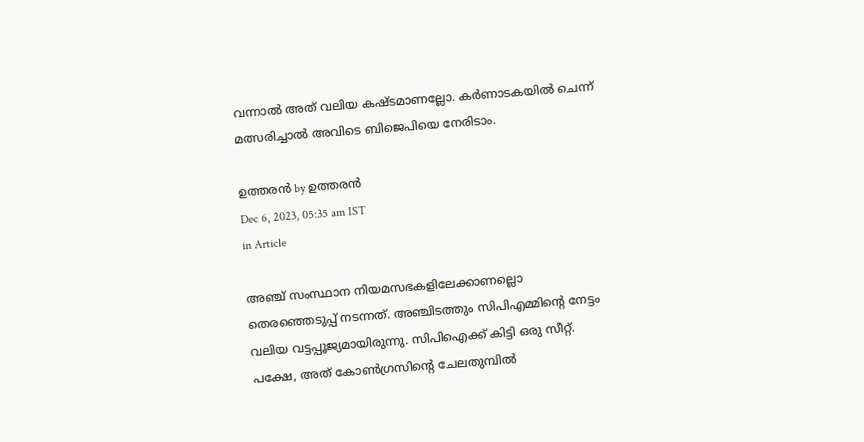വന്നാല്‍ അത് വലിയ കഷ്ടമാണല്ലോ. കര്‍ണാടകയില്‍ ചെന്ന് മത്സരിച്ചാല്‍ അവിടെ ബിജെപിയെ നേരിടാം.

ഉത്തരന്‍ by ഉത്തരന്‍
Dec 6, 2023, 05:35 am IST
in Article

അഞ്ച് സംസ്ഥാന നിയമസഭകളിലേക്കാണല്ലൊ തെരഞ്ഞെടുപ്പ് നടന്നത്. അഞ്ചിടത്തും സിപിഎമ്മിന്റെ നേട്ടം വലിയ വട്ടപ്പൂജ്യമായിരുന്നു. സിപിഐക്ക് കിട്ടി ഒരു സീറ്റ്. പക്ഷേ, അത് കോണ്‍ഗ്രസിന്റെ ചേലതുമ്പില്‍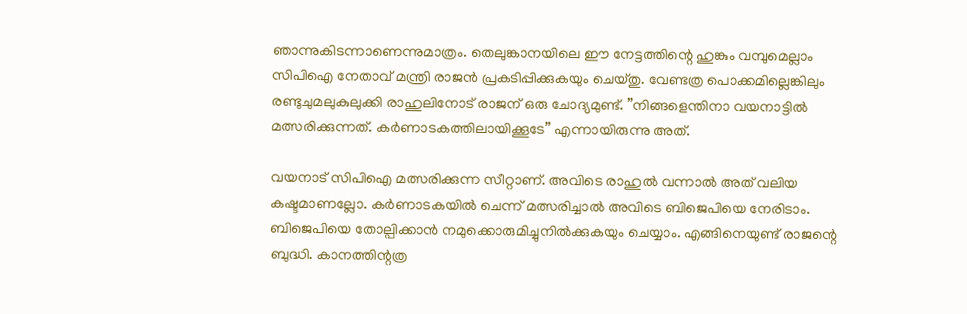ഞാന്നുകിടന്നാണെന്നുമാത്രം. തെലുങ്കാനയിലെ ഈ നേട്ടത്തിന്റെ ഹുങ്കും വമ്പുമെല്ലാം സിപിഐ നേതാവ് മന്ത്രി രാജന്‍ പ്രകടിപ്പിക്കുകയും ചെയ്തു. വേണ്ടത്ര പൊക്കമില്ലെങ്കിലും രണ്ടുചുമലുകുലുക്കി രാഹുലിനോട് രാജന് ഒരു ചോദ്യമുണ്ട്. ”നിങ്ങളെന്തിനാ വയനാട്ടില്‍ മത്സരിക്കുന്നത്. കര്‍ണാടകത്തിലായിക്കൂടേ” എന്നായിരുന്നു അത്.

വയനാട് സിപിഐ മത്സരിക്കുന്ന സീറ്റാണ്. അവിടെ രാഹുല്‍ വന്നാല്‍ അത് വലിയ കഷ്ടമാണല്ലോ. കര്‍ണാടകയില്‍ ചെന്ന് മത്സരിച്ചാല്‍ അവിടെ ബിജെപിയെ നേരിടാം. ബിജെപിയെ തോല്പിക്കാന്‍ നമുക്കൊരുമിച്ചുനില്‍ക്കുകയും ചെയ്യാം. എങ്ങിനെയുണ്ട് രാജന്റെ ബുദ്ധി. കാനത്തിന്റത്ര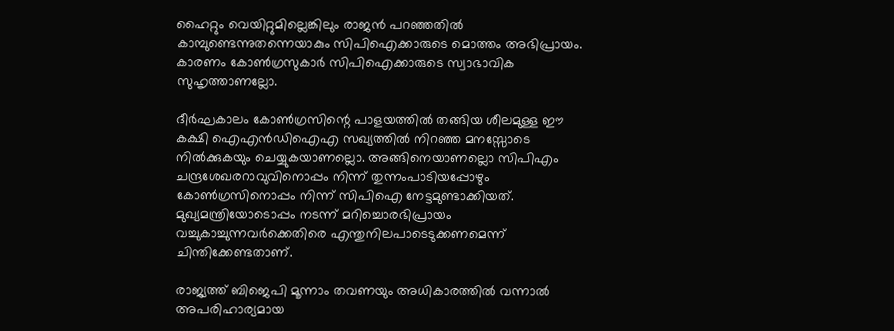ഹൈറ്റും വെയിറ്റുമില്ലെങ്കിലും രാജന്‍ പറഞ്ഞതില്‍ കാമ്പുണ്ടെന്നുതന്നെയാകും സിപിഐക്കാരുടെ മൊത്തം അഭിപ്രായം. കാരണം കോണ്‍ഗ്രസുകാര്‍ സിപിഐക്കാരുടെ സ്വാഭാവിക സുഹൃത്താണല്ലോ.

ദീര്‍ഘകാലം കോണ്‍ഗ്രസിന്റെ പാളയത്തില്‍ തങ്ങിയ ശീലമുള്ള ഈ കക്ഷി ഐഎന്‍ഡിഐഎ സഖ്യത്തില്‍ നിറഞ്ഞ മനസ്സോടെ നില്‍ക്കുകയും ചെയ്യുകയാണല്ലൊ. അങ്ങിനെയാണല്ലൊ സിപിഎം ചന്ദ്രശേഖരറാവുവിനൊപ്പം നിന്ന് തുന്നംപാടിയപ്പോഴും കോണ്‍ഗ്രസിനൊപ്പം നിന്ന് സിപിഐ നേട്ടമുണ്ടാക്കിയത്. മുഖ്യമന്ത്രിയോടൊപ്പം നടന്ന് മറിച്ചൊരഭിപ്രായം വച്ചുകാച്ചുന്നവര്‍ക്കെതിരെ എന്തുനിലപാടെടുക്കണമെന്ന് ചിന്തിക്കേണ്ടതാണ്.

രാജ്യത്ത് ബിജെപി മൂന്നാം തവണയും അധികാരത്തില്‍ വന്നാല്‍ അപരിഹാര്യമായ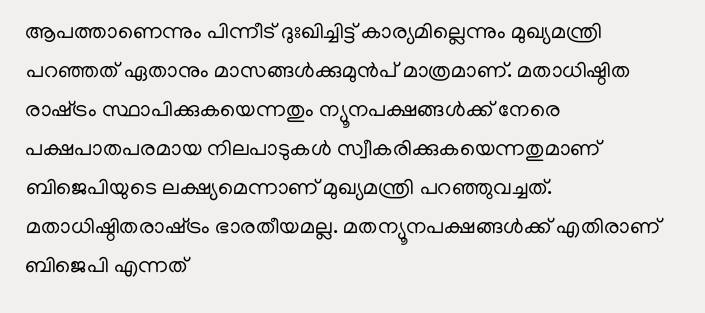ആപത്താണെന്നും പിന്നീട് ദുഃഖിച്ചിട്ട് കാര്യമില്ലെന്നും മുഖ്യമന്ത്രി പറഞ്ഞത് ഏതാനും മാസങ്ങള്‍ക്കുമുന്‍പ് മാത്രമാണ്. മതാധിഷ്ഠിത രാഷ്‌ട്രം സ്ഥാപിക്കുകയെന്നതും ന്യൂനപക്ഷങ്ങള്‍ക്ക് നേരെ പക്ഷപാതപരമായ നിലപാടുകള്‍ സ്വീകരിക്കുകയെന്നതുമാണ് ബിജെപിയുടെ ലക്ഷ്യമെന്നാണ് മുഖ്യമന്ത്രി പറഞ്ഞുവച്ചത്. മതാധിഷ്ഠിതരാഷ്‌ട്രം ഭാരതീയമല്ല. മതന്യൂനപക്ഷങ്ങള്‍ക്ക് എതിരാണ് ബിജെപി എന്നത്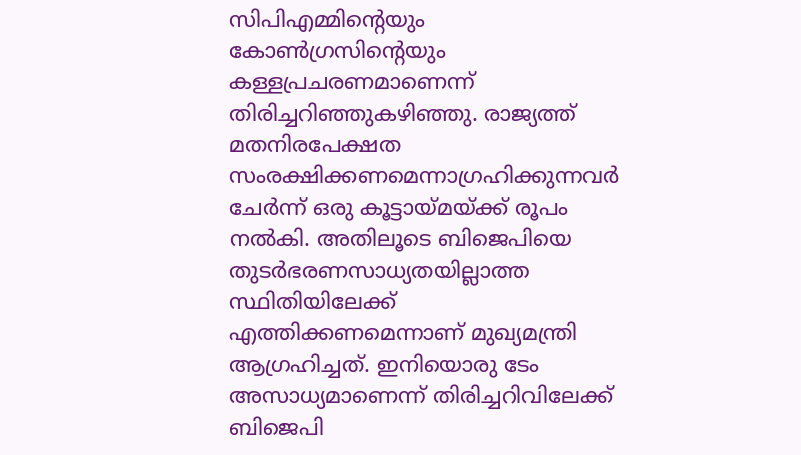സിപിഎമ്മിന്റെയും കോണ്‍ഗ്രസിന്റെയും കള്ളപ്രചരണമാണെന്ന് തിരിച്ചറിഞ്ഞുകഴിഞ്ഞു. രാജ്യത്ത് മതനിരപേക്ഷത സംരക്ഷിക്കണമെന്നാഗ്രഹിക്കുന്നവര്‍ ചേര്‍ന്ന് ഒരു കൂട്ടായ്‌മയ്‌ക്ക് രൂപം നല്‍കി. അതിലൂടെ ബിജെപിയെ തുടര്‍ഭരണസാധ്യതയില്ലാത്ത സ്ഥിതിയിലേക്ക് എത്തിക്കണമെന്നാണ് മുഖ്യമന്ത്രി ആഗ്രഹിച്ചത്. ഇനിയൊരു ടേം അസാധ്യമാണെന്ന് തിരിച്ചറിവിലേക്ക് ബിജെപി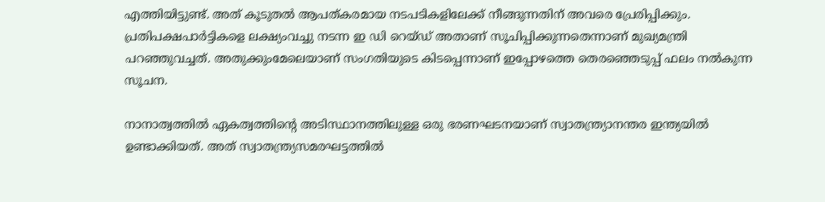എത്തിയിട്ടുണ്ട്. അത് കൂടുതല്‍ ആപത്കരമായ നടപടികളിലേക്ക് നീങ്ങുന്നതിന് അവരെ പ്രേരിപ്പിക്കും. പ്രതിപക്ഷപാര്‍ട്ടികളെ ലക്ഷ്യംവച്ചു നടന്ന ഇ ഡി റെയ്ഡ് അതാണ് സൂചിപ്പിക്കുന്നതെന്നാണ് മുഖ്യമന്ത്രി പറഞ്ഞുവച്ചത്. അതുക്കുംമേലെയാണ് സംഗതിയുടെ കിടപ്പെന്നാണ് ഇപ്പോഴത്തെ തെരഞ്ഞെടുപ്പ് ഫലം നല്‍കുന്ന സൂചന.

നാനാത്വത്തില്‍ ഏകത്വത്തിന്റെ അടിസ്ഥാനത്തിലുള്ള ഒരു ഭരണഘടനയാണ് സ്വാതന്ത്ര്യാനന്തര ഇന്ത്യയില്‍ ഉണ്ടാക്കിയത്. അത് സ്വാതന്ത്ര്യസമരഘട്ടത്തില്‍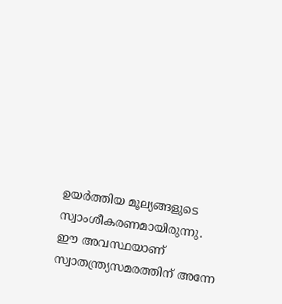ഉയര്‍ത്തിയ മൂല്യങ്ങളുടെ സ്വാംശീകരണമായിരുന്നു. ഈ അവസ്ഥയാണ് സ്വാതന്ത്ര്യസമരത്തിന് അന്നേ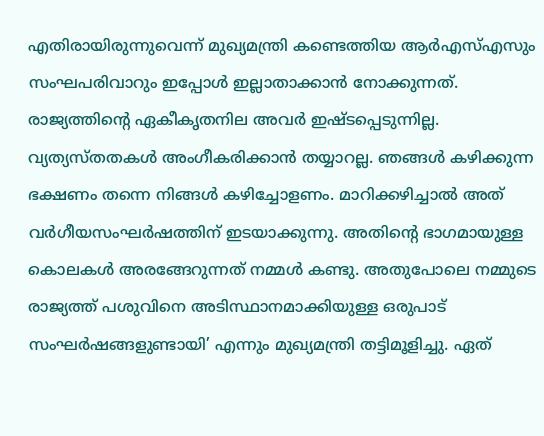എതിരായിരുന്നുവെന്ന് മുഖ്യമന്ത്രി കണ്ടെത്തിയ ആര്‍എസ്എസും സംഘപരിവാറും ഇപ്പോള്‍ ഇല്ലാതാക്കാന്‍ നോക്കുന്നത്. രാജ്യത്തിന്റെ ഏകീകൃതനില അവര്‍ ഇഷ്ടപ്പെടുന്നില്ല. വ്യത്യസ്തതകള്‍ അംഗീകരിക്കാന്‍ തയ്യാറല്ല. ഞങ്ങള്‍ കഴിക്കുന്ന ഭക്ഷണം തന്നെ നിങ്ങള്‍ കഴിച്ചോളണം. മാറിക്കഴിച്ചാല്‍ അത് വര്‍ഗീയസംഘര്‍ഷത്തിന് ഇടയാക്കുന്നു. അതിന്റെ ഭാഗമായുള്ള കൊലകള്‍ അരങ്ങേറുന്നത് നമ്മള്‍ കണ്ടു. അതുപോലെ നമ്മുടെ രാജ്യത്ത് പശുവിനെ അടിസ്ഥാനമാക്കിയുള്ള ഒരുപാട് സംഘര്‍ഷങ്ങളുണ്ടായി’ എന്നും മുഖ്യമന്ത്രി തട്ടിമൂളിച്ചു. ഏത്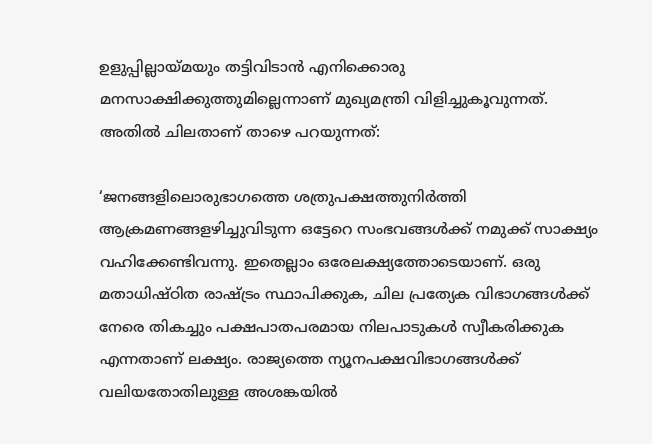ഉളുപ്പില്ലായ്‌മയും തട്ടിവിടാന്‍ എനിക്കൊരു മനസാക്ഷിക്കുത്തുമില്ലെന്നാണ് മുഖ്യമന്ത്രി വിളിച്ചുകൂവുന്നത്. അതില്‍ ചിലതാണ് താഴെ പറയുന്നത്:

‘ജനങ്ങളിലൊരുഭാഗത്തെ ശത്രുപക്ഷത്തുനിര്‍ത്തി ആക്രമണങ്ങളഴിച്ചുവിടുന്ന ഒട്ടേറെ സംഭവങ്ങള്‍ക്ക് നമുക്ക് സാക്ഷ്യം വഹിക്കേണ്ടിവന്നു. ഇതെല്ലാം ഒരേലക്ഷ്യത്തോടെയാണ്. ഒരു മതാധിഷ്ഠിത രാഷ്‌ട്രം സ്ഥാപിക്കുക, ചില പ്രത്യേക വിഭാഗങ്ങള്‍ക്ക് നേരെ തികച്ചും പക്ഷപാതപരമായ നിലപാടുകള്‍ സ്വീകരിക്കുക എന്നതാണ് ലക്ഷ്യം. രാജ്യത്തെ ന്യൂനപക്ഷവിഭാഗങ്ങള്‍ക്ക് വലിയതോതിലുള്ള അശങ്കയില്‍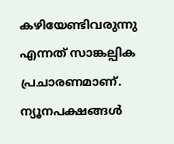കഴിയേണ്ടിവരുന്നു എന്നത് സാങ്കല്പിക പ്രചാരണമാണ്. ന്യൂനപക്ഷങ്ങള്‍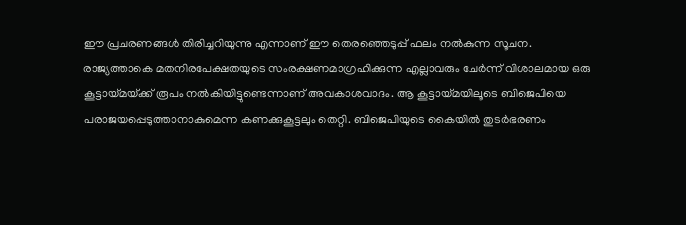ഈ പ്രചരണങ്ങള്‍ തിരിച്ചറിയുന്നു എന്നാണ് ഈ തെരഞ്ഞെടുപ്പ് ഫലം നല്‍കുന്ന സൂചന.
രാജ്യത്താകെ മതനിരപേക്ഷതയുടെ സംരക്ഷണമാഗ്രഹിക്കുന്ന എല്ലാവരും ചേര്‍ന്ന് വിശാലമായ ഒരു കൂട്ടായ്‌മയ്‌ക്ക് രൂപം നല്‍കിയിട്ടുണ്ടെന്നാണ് അവകാശവാദം. ആ കൂട്ടായ്‌മയിലൂടെ ബിജെപിയെ പരാജയപ്പെടുത്താനാകുമെന്ന കണക്കുകൂട്ടലും തെറ്റി. ബിജെപിയുടെ കൈയില്‍ തുടര്‍ഭരണം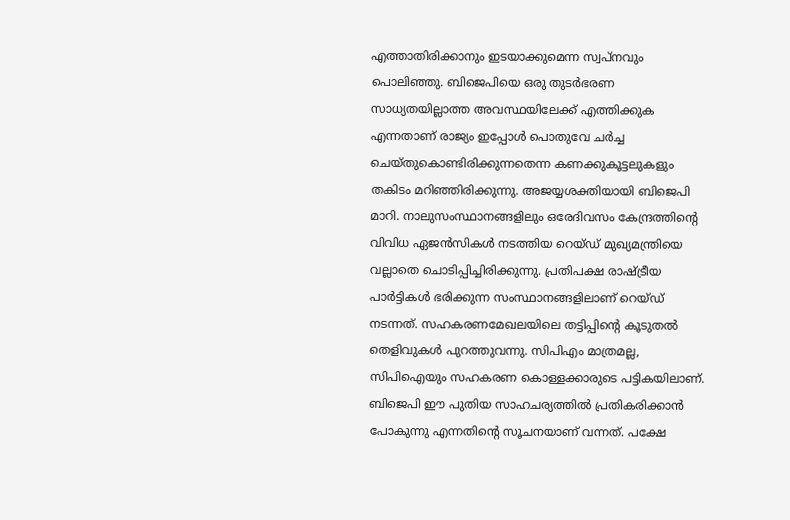എത്താതിരിക്കാനും ഇടയാക്കുമെന്ന സ്വപ്‌നവും പൊലിഞ്ഞു. ബിജെപിയെ ഒരു തുടര്‍ഭരണ സാധ്യതയില്ലാത്ത അവസ്ഥയിലേക്ക് എത്തിക്കുക എന്നതാണ് രാജ്യം ഇപ്പോള്‍ പൊതുവേ ചര്‍ച്ച ചെയ്തുകൊണ്ടിരിക്കുന്നതെന്ന കണക്കുകൂട്ടലുകളും തകിടം മറിഞ്ഞിരിക്കുന്നു. അജയ്യശക്തിയായി ബിജെപി മാറി. നാലുസംസ്ഥാനങ്ങളിലും ഒരേദിവസം കേന്ദ്രത്തിന്റെ വിവിധ ഏജന്‍സികള്‍ നടത്തിയ റെയ്ഡ് മുഖ്യമന്ത്രിയെ വല്ലാതെ ചൊടിപ്പിച്ചിരിക്കുന്നു. പ്രതിപക്ഷ രാഷ്‌ട്രീയ പാര്‍ട്ടികള്‍ ഭരിക്കുന്ന സംസ്ഥാനങ്ങളിലാണ് റെയ്ഡ് നടന്നത്. സഹകരണമേഖലയിലെ തട്ടിപ്പിന്റെ കൂടുതല്‍ തെളിവുകള്‍ പുറത്തുവന്നു. സിപിഎം മാത്രമല്ല, സിപിഐയും സഹകരണ കൊള്ളക്കാരുടെ പട്ടികയിലാണ്. ബിജെപി ഈ പുതിയ സാഹചര്യത്തില്‍ പ്രതികരിക്കാന്‍ പോകുന്നു എന്നതിന്റെ സൂചനയാണ് വന്നത്. പക്ഷേ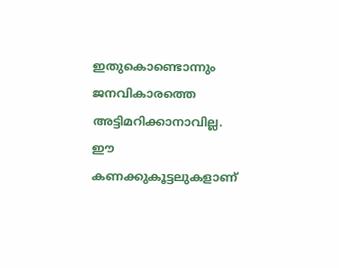ഇതുകൊണ്ടൊന്നും ജനവികാരത്തെ അട്ടിമറിക്കാനാവില്ല. ഈ കണക്കുകൂട്ടലുകളാണ്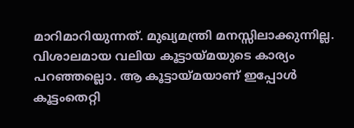മാറിമാറിയുന്നത്. മുഖ്യമന്ത്രി മനസ്സിലാക്കുന്നില്ല. വിശാലമായ വലിയ കൂട്ടായ്‌മയുടെ കാര്യം പറഞ്ഞല്ലൊ. ആ കൂട്ടായ്‌മയാണ് ഇപ്പോള്‍ കൂട്ടംതെറ്റി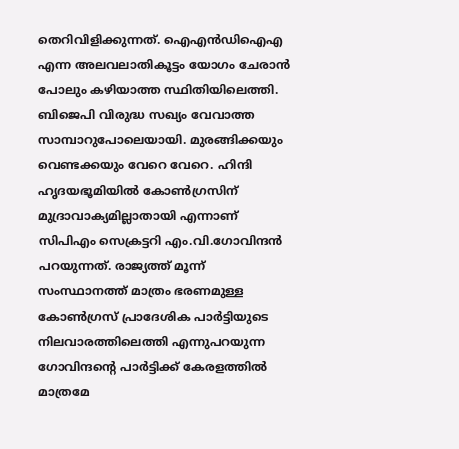തെറിവിളിക്കുന്നത്. ഐഎന്‍ഡിഐഎ എന്ന അലവലാതികൂട്ടം യോഗം ചേരാന്‍ പോലും കഴിയാത്ത സ്ഥിതിയിലെത്തി.
ബിജെപി വിരുദ്ധ സഖ്യം വേവാത്ത സാമ്പാറുപോലെയായി. മുരങ്ങിക്കയും വെണ്ടക്കയും വേറെ വേറെ. ഹിന്ദി ഹൃദയഭൂമിയില്‍ കോണ്‍ഗ്രസിന് മുദ്രാവാക്യമില്ലാതായി എന്നാണ് സിപിഎം സെക്രട്ടറി എം.വി.ഗോവിന്ദന്‍ പറയുന്നത്. രാജ്യത്ത് മൂന്ന് സംസ്ഥാനത്ത് മാത്രം ഭരണമുള്ള കോണ്‍ഗ്രസ് പ്രാദേശിക പാര്‍ട്ടിയുടെ നിലവാരത്തിലെത്തി എന്നുപറയുന്ന ഗോവിന്ദന്റെ പാര്‍ട്ടിക്ക് കേരളത്തില്‍ മാത്രമേ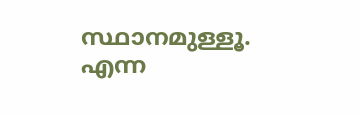സ്ഥാനമുള്ളൂ. എന്ന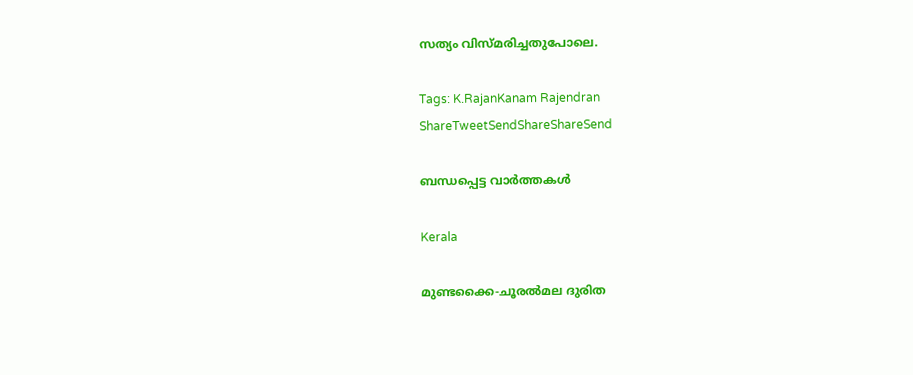സത്യം വിസ്മരിച്ചതുപോലെ.

Tags: K.RajanKanam Rajendran
ShareTweetSendShareShareSend

ബന്ധപ്പെട്ട വാര്‍ത്തകള്‍

Kerala

മുണ്ടക്കൈ-ചൂരല്‍മല ദുരിത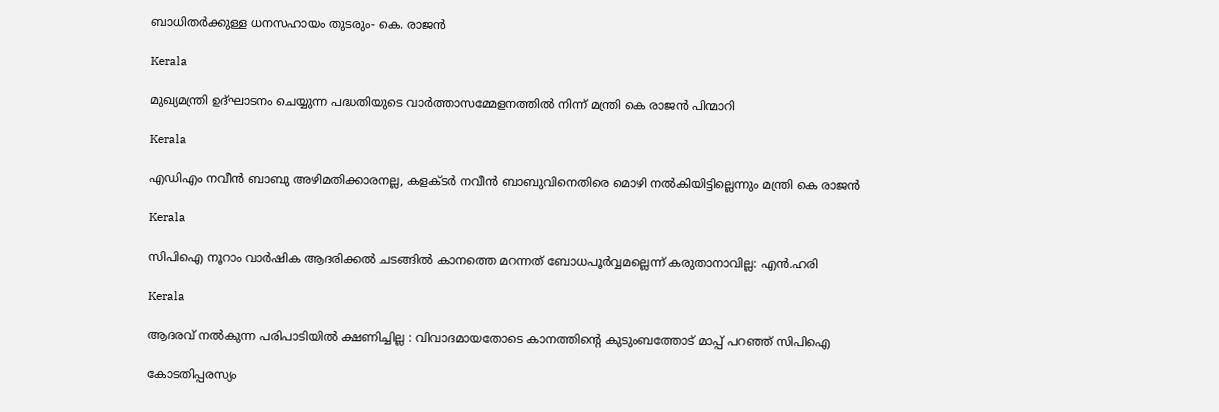ബാധിതര്‍ക്കുള്ള ധനസഹായം തുടരും- കെ. രാജന്‍

Kerala

മുഖ്യമന്ത്രി ഉദ്ഘാടനം ചെയ്യുന്ന പദ്ധതിയുടെ വാര്‍ത്താസമ്മേളനത്തില്‍ നിന്ന് മന്ത്രി കെ രാജന്‍ പിന്മാറി

Kerala

എഡിഎം നവീന്‍ ബാബു അഴിമതിക്കാരനല്ല, കളക്ടര്‍ നവീന്‍ ബാബുവിനെതിരെ മൊഴി നല്‍കിയിട്ടില്ലെന്നും മന്ത്രി കെ രാജന്‍

Kerala

സിപിഐ നൂറാം വാര്‍ഷിക ആദരിക്കല്‍ ചടങ്ങില്‍ കാനത്തെ മറന്നത് ബോധപൂര്‍വ്വമല്ലെന്ന് കരുതാനാവില്ല: എന്‍.ഹരി

Kerala

ആദരവ് നല്‍കുന്ന പരിപാടിയില്‍ ക്ഷണിച്ചില്ല : വിവാദമായതോടെ കാനത്തിന്റെ കുടുംബത്തോട് മാപ്പ് പറഞ്ഞ് സിപിഐ

കോടതിപ്പരസ്യം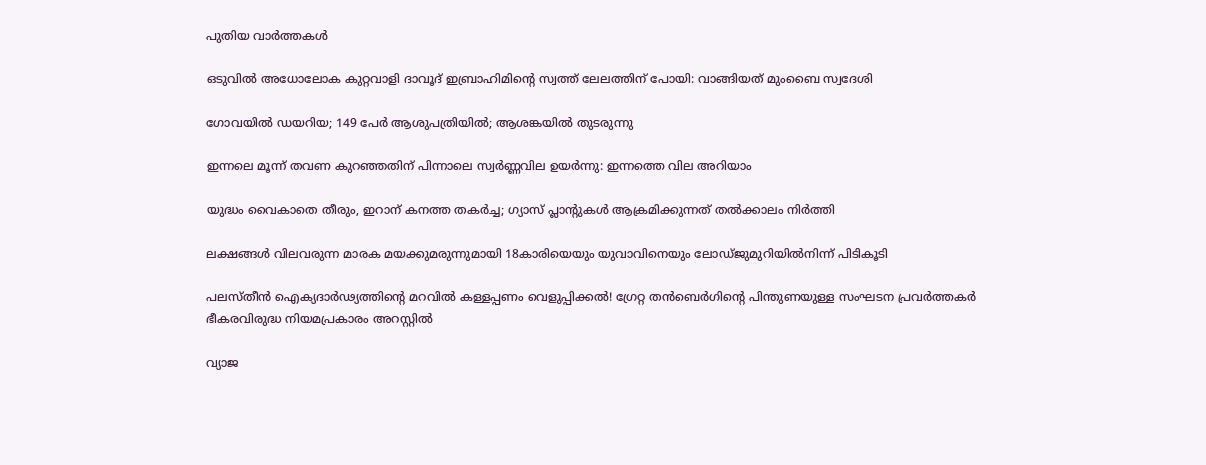പുതിയ വാര്‍ത്തകള്‍

ഒടുവിൽ അധോലോക കുറ്റവാളി ദാവൂദ് ഇബ്രാഹിമിന്റെ സ്വത്ത് ലേലത്തിന് പോയി: വാങ്ങിയത് മുംബൈ സ്വദേശി

ഗോവയിൽ ഡയറിയ; 149 പേർ ആശുപത്രിയിൽ; ആശങ്കയിൽ തുടരുന്നു

ഇന്നലെ മൂന്ന് തവണ കുറഞ്ഞതിന് പിന്നാലെ സ്വർണ്ണവില ഉയർന്നു: ഇന്നത്തെ വില അറിയാം

യുദ്ധം വൈകാതെ തീരും, ഇറാന് കനത്ത തകർച്ച; ഗ്യാസ് പ്ലാന്റുകൾ ആക്രമിക്കുന്നത് തൽക്കാലം നിർത്തി

ലക്ഷങ്ങൾ വിലവരുന്ന മാരക മയക്കുമരുന്നുമായി 18കാരിയെയും യുവാവിനെയും ലോഡ്ജുമുറിയിൽനിന്ന് പിടികൂടി

പലസ്തീൻ ഐക്യദാർഢ്യത്തിന്റെ മറവിൽ കള്ളപ്പണം വെളുപ്പിക്കൽ! ഗ്രേറ്റ തന്‍ബെര്‍ഗിന്റെ പിന്തുണയുള്ള സംഘടന പ്രവർത്തകർ ഭീകരവിരുദ്ധ നിയമപ്രകാരം അറസ്റ്റിൽ

വ്യാജ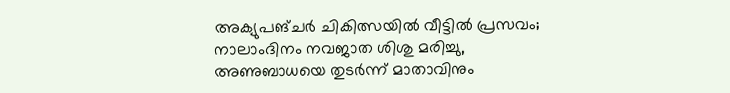അക്യുപങ്ചർ ചികിത്സയിൽ വീട്ടിൽ പ്രസവം; നാലാംദിനം നവജാത ശിശു മരിച്ചു, അണുബാധയെ തുടർന്ന് മാതാവിനും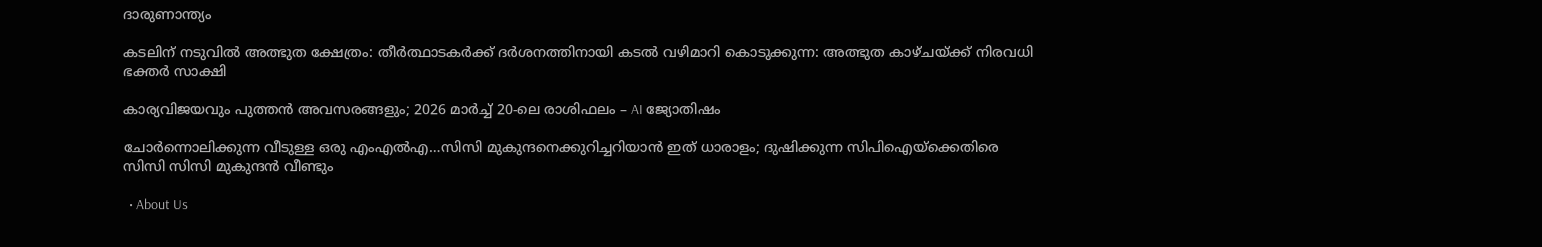ദാരുണാന്ത്യം

കടലിന് നടുവില്‍ അത്ഭുത ക്ഷേത്രം: തീര്‍ത്ഥാടകര്‍ക്ക് ദര്‍ശനത്തിനായി കടല്‍ വഴിമാറി കൊടുക്കുന്ന: അത്ഭുത കാഴ്ചയ്‌ക്ക് നിരവധി ഭക്തര്‍ സാക്ഷി

കാര്യവിജയവും പുത്തൻ അവസരങ്ങളും; 2026 മാർച്ച് 20-ലെ രാശിഫലം – AI ജ്യോതിഷം

ചോര്‍ന്നൊലിക്കുന്ന വീടുള്ള ഒരു എംഎല്‍എ…സിസി മുകുന്ദനെക്കുറിച്ചറിയാന്‍ ഇത് ധാരാളം; ദുഷിക്കുന്ന സിപിഐയ്‌ക്കെതിരെ സിസി സിസി മുകുന്ദന്‍ വീണ്ടും

  • About Us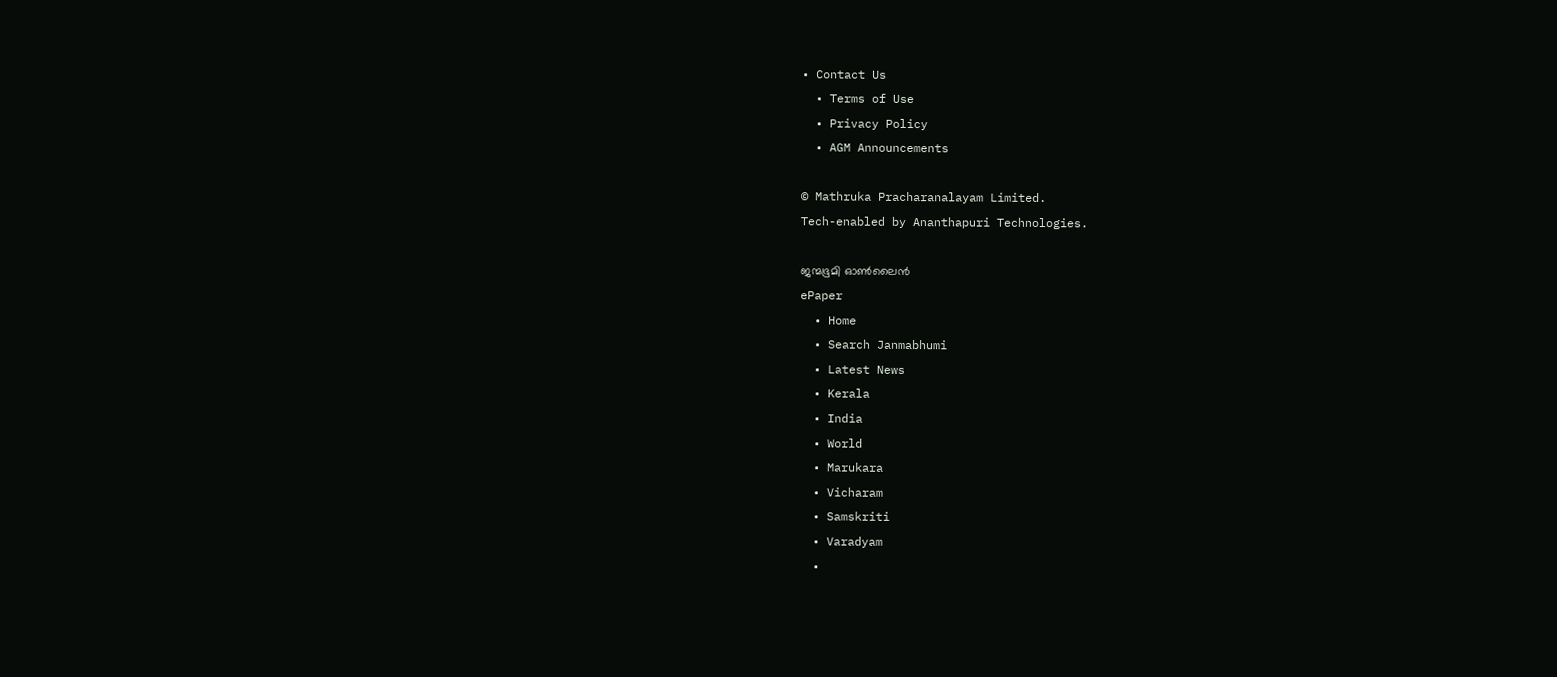• Contact Us
  • Terms of Use
  • Privacy Policy
  • AGM Announcements

© Mathruka Pracharanalayam Limited.
Tech-enabled by Ananthapuri Technologies.

ജന്മഭൂമി ഓണ്‍ലൈന്‍
ePaper
  • Home
  • Search Janmabhumi
  • Latest News
  • Kerala
  • India
  • World
  • Marukara
  • Vicharam
  • Samskriti
  • Varadyam
  •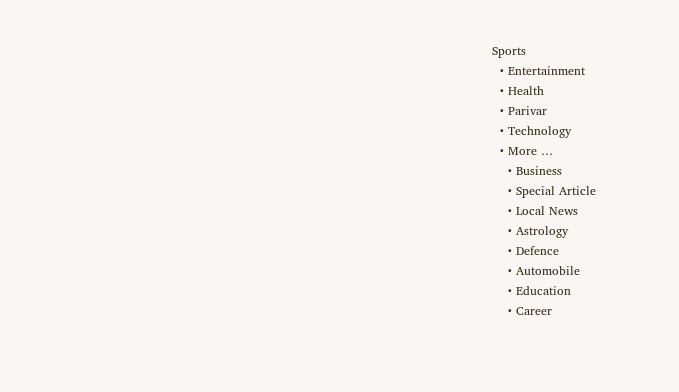Sports
  • Entertainment
  • Health
  • Parivar
  • Technology
  • More …
    • Business
    • Special Article
    • Local News
    • Astrology
    • Defence
    • Automobile
    • Education
    • Career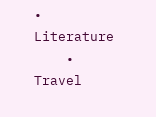• Literature
    • Travel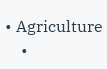• Agriculture
    •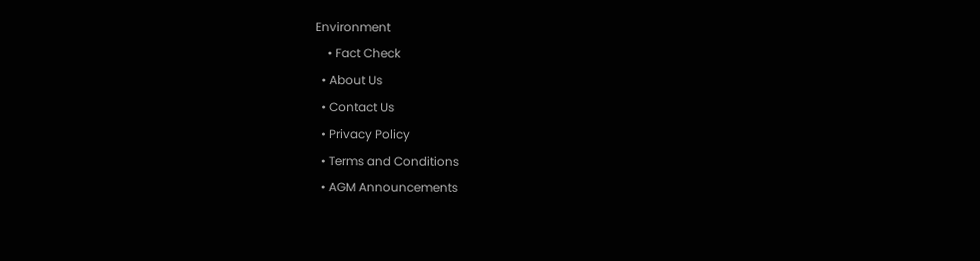Environment
    • Fact Check
  • About Us
  • Contact Us
  • Privacy Policy
  • Terms and Conditions
  • AGM Announcements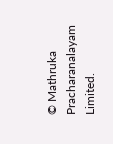© Mathruka Pracharanalayam Limited.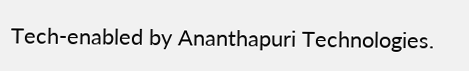Tech-enabled by Ananthapuri Technologies.